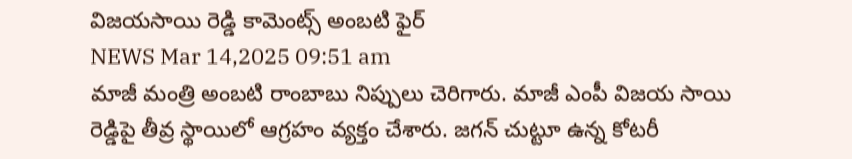విజయసాయి రెడ్డి కామెంట్స్ అంబటి ఫైర్
NEWS Mar 14,2025 09:51 am
మాజీ మంత్రి అంబటి రాంబాబు నిప్పులు చెరిగారు. మాజీ ఎంపీ విజయ సాయి రెడ్డిపై తీవ్ర స్థాయిలో ఆగ్రహం వ్యక్తం చేశారు. జగన్ చుట్టూ ఉన్న కోటరీ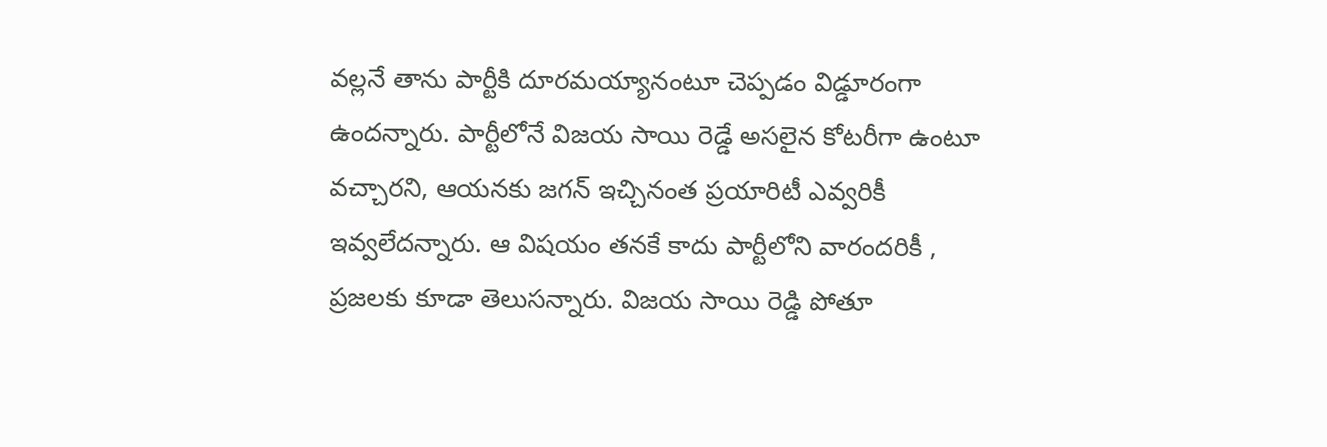వల్లనే తాను పార్టీకి దూరమయ్యానంటూ చెప్పడం విడ్డూరంగా ఉందన్నారు. పార్టీలోనే విజయ సాయి రెడ్డే అసలైన కోటరీగా ఉంటూ వచ్చారని, ఆయనకు జగన్ ఇచ్చినంత ప్రయారిటీ ఎవ్వరికీ ఇవ్వలేదన్నారు. ఆ విషయం తనకే కాదు పార్టీలోని వారందరికీ , ప్రజలకు కూడా తెలుసన్నారు. విజయ సాయి రెడ్డి పోతూ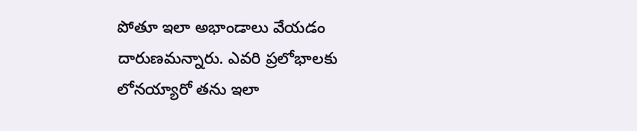పోతూ ఇలా అభాండాలు వేయడం దారుణమన్నారు. ఎవరి ప్రలోభాలకు లోనయ్యారో తను ఇలా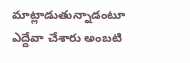మాట్లాడుతున్నాడంటూ ఎద్దేవా చేశారు అంబటి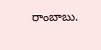రాంబాబు.